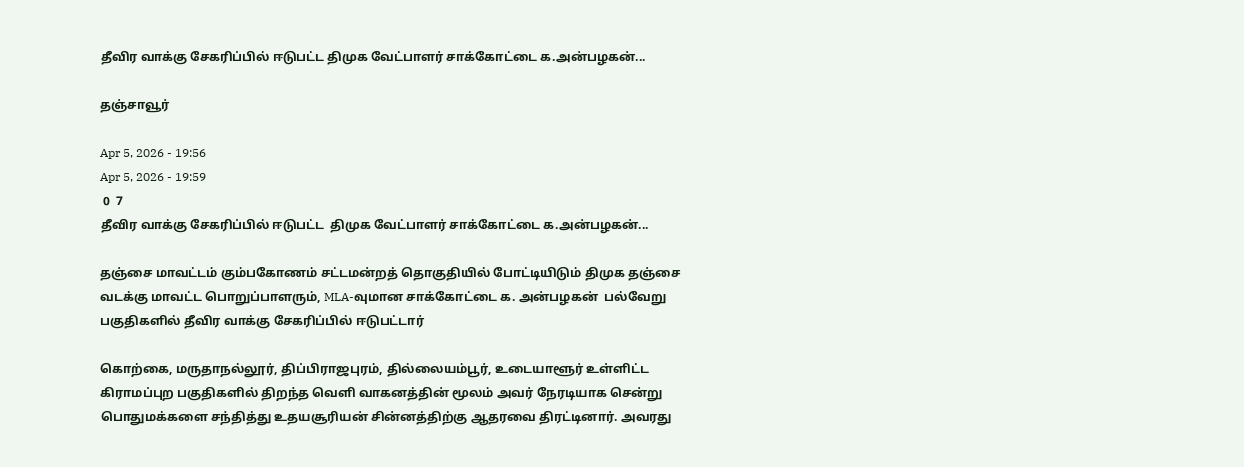தீவிர வாக்கு சேகரிப்பில் ஈடுபட்ட திமுக வேட்பாளர் சாக்கோட்டை க.அன்பழகன்...

தஞ்சாவூர்

Apr 5, 2026 - 19:56
Apr 5, 2026 - 19:59
 0  7
தீவிர வாக்கு சேகரிப்பில் ஈடுபட்ட  திமுக வேட்பாளர் சாக்கோட்டை க.அன்பழகன்...

தஞ்சை மாவட்டம் கும்பகோணம் சட்டமன்றத் தொகுதியில் போட்டியிடும் திமுக தஞ்சை வடக்கு மாவட்ட பொறுப்பாளரும், MLA-வுமான சாக்கோட்டை க. அன்பழகன்  பல்வேறு பகுதிகளில் தீவிர வாக்கு சேகரிப்பில் ஈடுபட்டார்

கொற்கை, மருதாநல்லூர், திப்பிராஜபுரம், தில்லையம்பூர், உடையாளூர் உள்ளிட்ட கிராமப்புற பகுதிகளில் திறந்த வெளி வாகனத்தின் மூலம் அவர் நேரடியாக சென்று பொதுமக்களை சந்தித்து உதயசூரியன் சின்னத்திற்கு ஆதரவை திரட்டினார். அவரது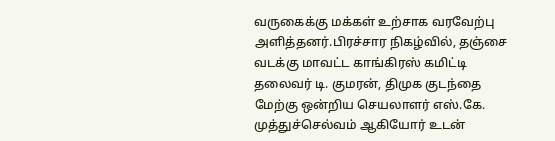வருகைக்கு மக்கள் உற்சாக வரவேற்பு அளித்தனர்.பிரச்சார நிகழ்வில், தஞ்சை வடக்கு மாவட்ட காங்கிரஸ் கமிட்டி தலைவர் டி. குமரன், திமுக குடந்தை மேற்கு ஒன்றிய செயலாளர் எஸ்.கே. முத்துச்செல்வம் ஆகியோர் உடன்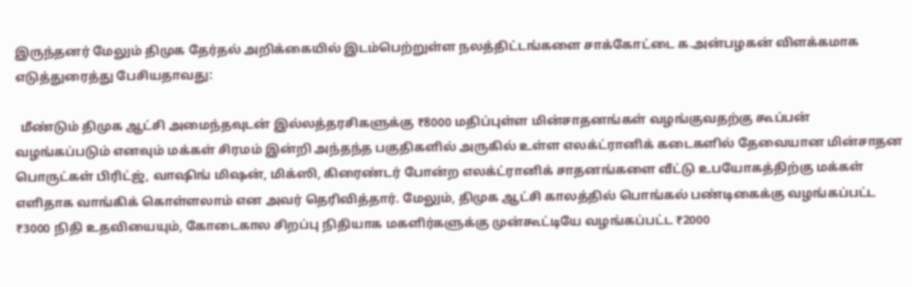இருந்தனர் மேலும் திமுக தேர்தல் அறிக்கையில் இடம்பெற்றுள்ள நலத்திட்டங்களை சாக்கோட்டை க.அன்பழகன் விளக்கமாக எடுத்துரைத்து பேசியதாவது:

  மீண்டும் திமுக ஆட்சி அமைந்தவுடன் இல்லத்தரசிகளுக்கு ₹8000 மதிப்புள்ள மின்சாதனங்கள் வழங்குவதற்கு கூப்பன் வழங்கப்படும் எனவும் மக்கள் சிரமம் இன்றி அந்தந்த பகுதிகளில் அருகில் உள்ள எலக்ட்ரானிக் கடைகளில் தேவையான மின்சாதன பொருட்கள் பிரிட்ஜ், வாஷிங் மிஷன், மிக்ஸி, கிரைண்டர் போன்ற எலக்ட்ரானிக் சாதனங்களை வீட்டு உபயோகத்திற்கு மக்கள் எளிதாக வாங்கிக் கொள்ளலாம் என அவர் தெரிவித்தார். மேலும், திமுக ஆட்சி காலத்தில் பொங்கல் பண்டிகைக்கு வழங்கப்பட்ட ₹3000 நிதி உதவியையும், கோடைகால சிறப்பு நிதியாக மகளிர்களுக்கு முன்கூட்டியே வழங்கப்பட்ட ₹2000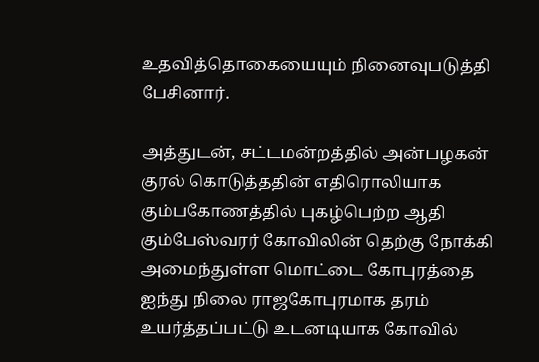உதவித்தொகையையும் நினைவுபடுத்தி பேசினார்.

அத்துடன், சட்டமன்றத்தில் அன்பழகன் குரல் கொடுத்ததின் எதிரொலியாக கும்பகோணத்தில் புகழ்பெற்ற ஆதி கும்பேஸ்வரர் கோவிலின் தெற்கு நோக்கி அமைந்துள்ள மொட்டை கோபுரத்தை ஐந்து நிலை ராஜகோபுரமாக தரம் உயர்த்தப்பட்டு உடனடியாக கோவில்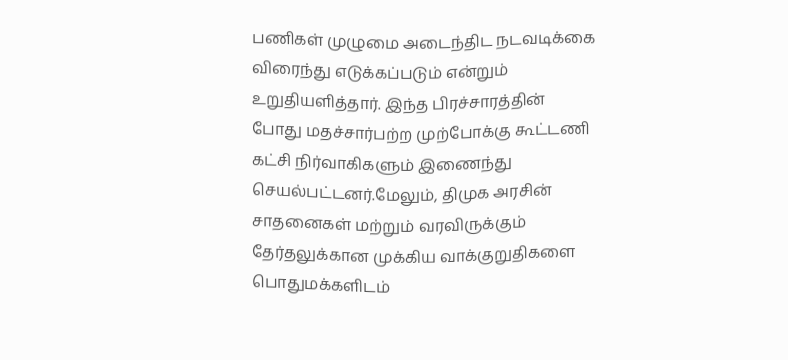பணிகள் முழுமை அடைந்திட நடவடிக்கை விரைந்து எடுக்கப்படும் என்றும் உறுதியளித்தார். இந்த பிரச்சாரத்தின் போது மதச்சார்பற்ற முற்போக்கு கூட்டணி கட்சி நிர்வாகிகளும் இணைந்து செயல்பட்டனர்.மேலும், திமுக அரசின் சாதனைகள் மற்றும் வரவிருக்கும் தேர்தலுக்கான முக்கிய வாக்குறுதிகளை பொதுமக்களிடம்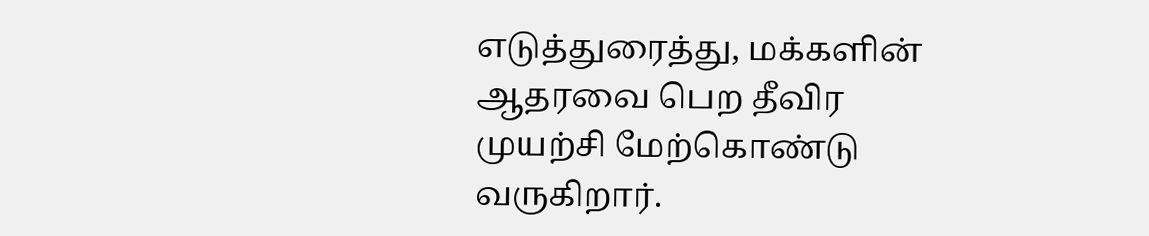எடுத்துரைத்து, மக்களின் ஆதரவை பெற தீவிர முயற்சி மேற்கொண்டு வருகிறார்.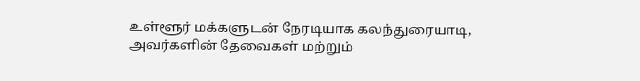உள்ளூர் மக்களுடன் நேரடியாக கலந்துரையாடி, அவர்களின் தேவைகள் மற்றும்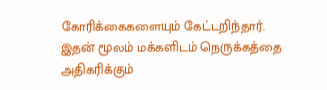கோரிக்கைகளையும் கேட்டறிந்தார். இதன் மூலம் மக்களிடம் நெருக்கத்தை அதிகரிக்கும்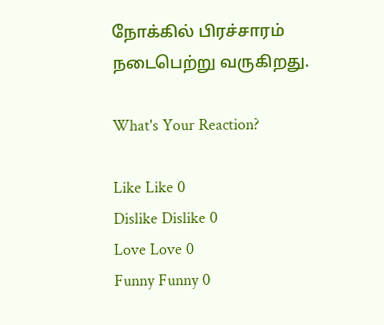நோக்கில் பிரச்சாரம் நடைபெற்று வருகிறது.

What's Your Reaction?

Like Like 0
Dislike Dislike 0
Love Love 0
Funny Funny 0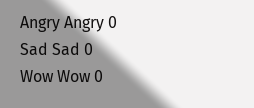Angry Angry 0
Sad Sad 0
Wow Wow 0